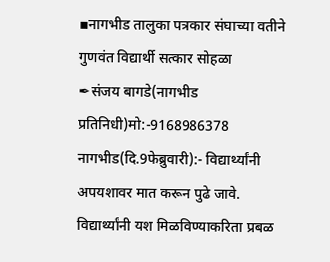▪नागभीड तालुका पत्रकार संघाच्या वतीने गुणवंत विद्यार्थी सत्कार सोहळा
✒संजय बागडे(नागभीड प्रतिनिधी)मो:-9168986378
नागभीड(दि.9फेब्रुवारी):- विद्यार्थ्यांनी अपयशावर मात करून पुढे जावे. विद्यार्थ्यांनी यश मिळविण्याकरिता प्रबळ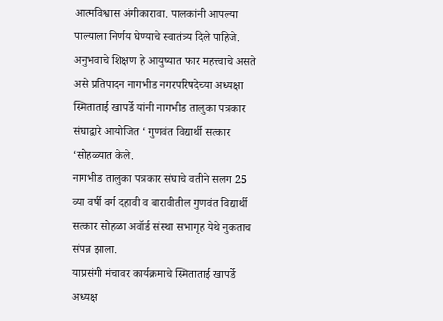आत्मविश्वास अंगीकारावा. पालकांनी आपल्या पाल्याला निर्णय घेण्याचे स्वातंत्र्य दिले पाहिजे. अनुभवाचे शिक्षण हे आयुष्यात फार महत्त्वाचे असते असे प्रतिपादन नागभीड नगरपरिषदेच्या अध्यक्षा स्मिताताई खापर्डे यांनी नागभीड तालुका पत्रकार संघाद्वारे आयोजित ‘ गुणवंत विद्यार्थी सत्कार ‘सोहळ्यात केले.
नागभीड तालुका पत्रकार संघाचे वतीने सलग 25 व्या वर्षी वर्ग दहावी व बारावीतील गुणवंत विद्यार्थी सत्कार सोहळा अवॉर्ड संस्था सभागृह येथे नुकताच संपन्न झाला.
याप्रसंगी मंचावर कार्यक्रमाचे स्मिताताई खापर्डे अध्यक्ष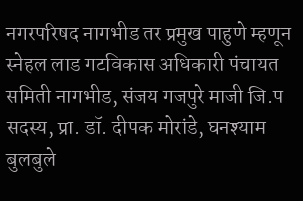नगरपरिषद नागभीड तर प्रमुख पाहुणे म्हणून स्नेहल लाड गटविकास अधिकारी पंचायत समिती नागभीड, संजय गजपुरे माजी जि.प सदस्य, प्रा. डॉ. दीपक मोरांडे, घनश्याम बुलबुले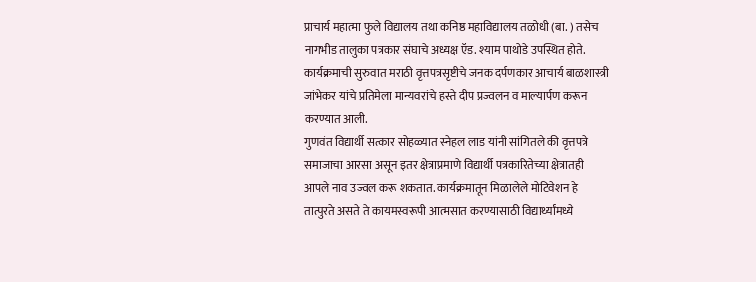प्राचार्य महात्मा फुले विद्यालय तथा कनिष्ठ महाविद्यालय तळोधी (बा. ) तसेच नागभीड तालुका पत्रकार संघाचे अध्यक्ष ऍड. श्याम पाथोडे उपस्थित होते.
कार्यक्रमाची सुरुवात मराठी वृत्तपत्रसृष्टीचे जनक दर्पणकार आचार्य बाळशास्त्री जांभेकर यांचे प्रतिमेला मान्यवरांचे हस्ते दीप प्रज्वलन व माल्यार्पण करून करण्यात आली.
गुणवंत विद्यार्थी सत्कार सोहळ्यात स्नेहल लाड यांनी सांगितले की वृत्तपत्रे समाजाचा आरसा असून इतर क्षेत्राप्रमाणे विद्यार्थी पत्रकारितेच्या क्षेत्रातही आपले नाव उज्वल करू शकतात. कार्यक्रमातून मिळालेले मोटिवेशन हे तात्पुरते असते ते कायमस्वरूपी आत्मसात करण्यासाठी विद्यार्थ्यांमध्ये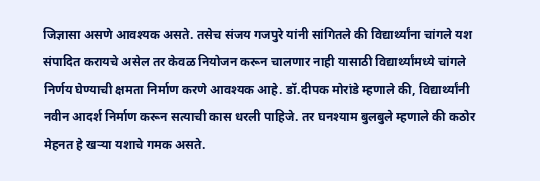जिज्ञासा असणे आवश्यक असते. तसेच संजय गजपुरे यांनी सांगितले की विद्यार्थ्यांना चांगले यश संपादित करायचे असेल तर केवळ नियोजन करून चालणार नाही यासाठी विद्यार्थ्यांमध्ये चांगले निर्णय घेण्याची क्षमता निर्माण करणे आवश्यक आहे. डॉ.दीपक मोरांडे म्हणाले की, विद्यार्थ्यांनी नवीन आदर्श निर्माण करून सत्याची कास धरली पाहिजे. तर घनश्याम बुलबुले म्हणाले की कठोर मेहनत हे खऱ्या यशाचे गमक असते.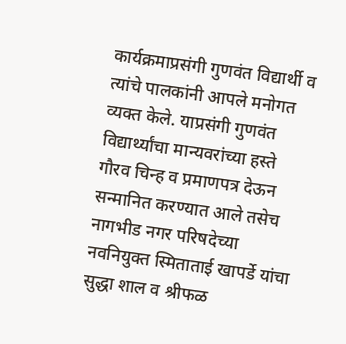कार्यक्रमाप्रसंगी गुणवंत विद्यार्थी व त्यांचे पालकांनी आपले मनोगत व्यक्त केले. याप्रसंगी गुणवंत विद्यार्थ्यांचा मान्यवरांच्या हस्ते गौरव चिन्ह व प्रमाणपत्र देऊन सन्मानित करण्यात आले तसेच नागभीड नगर परिषदेच्या नवनियुक्त स्मिताताई खापर्डे यांचा सुद्धा शाल व श्रीफळ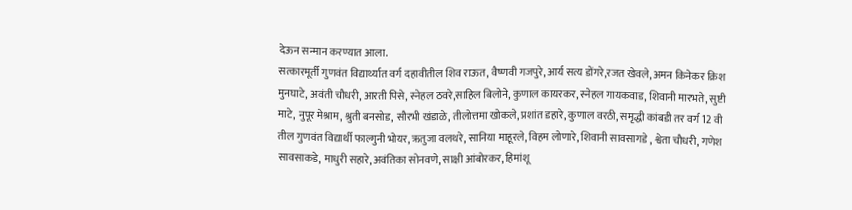देऊन सन्मान करण्यात आला.
सत्कारमूर्ती गुणवंत विद्यार्थ्यात वर्ग दहावीतील शिव राऊत, वैष्णवी गजपुरे, आर्य सत्य डोंगरे,रजत खेवले, अमन किनेकर क्रिश मुनघाटे, अवंती चौधरी, आरती पिसे, स्नेहल ठवरे,साहिल बिलोने, कुणाल कायरकर, स्नेहल गायकवाड, शिवानी मारभते, सुष्टी माटे, नुपूर मेश्राम, श्रुती बनसोड, सौरभी खंडाळे, तीलोत्तमा खोकले, प्रशांत डहारे, कुणाल वरठी, समृद्धी कांबडी तर वर्ग 12 वी तील गुणवंत विद्यार्थी फाल्गुनी भोयर, ऋतुजा वलथरे, सानिया माहूरले, विहम लोणारे, शिवानी सावसागडे , श्वेता चौधरी, गणेश सावसाकडे, माधुरी सहारे, अवंतिका सोनवणे, साक्षी आंबोरकर, हिमांशू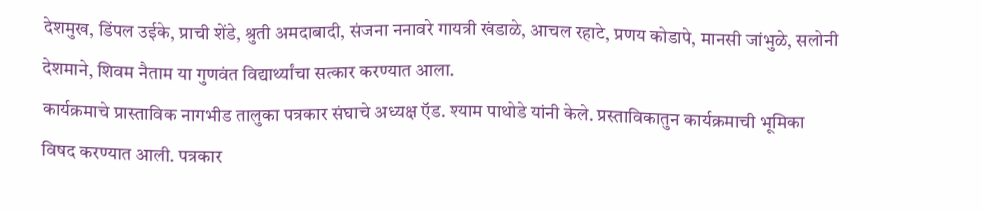देशमुख, डिंपल उईके, प्राची शेंडे, श्रुती अमदाबादी, संजना ननावरे गायत्री खंडाळे, आचल रहाटे, प्रणय कोडापे, मानसी जांभुळे, सलोनी देशमाने, शिवम नैताम या गुणवंत विद्यार्थ्यांचा सत्कार करण्यात आला.
कार्यक्रमाचे प्रास्ताविक नागभीड तालुका पत्रकार संघाचे अध्यक्ष ऍड. श्याम पाथोडे यांनी केले. प्रस्ताविकातुन कार्यक्रमाची भूमिका विषद करण्यात आली. पत्रकार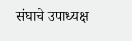संघाचे उपाध्यक्ष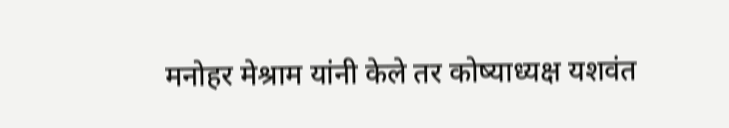मनोहर मेश्राम यांनी केले तर कोष्याध्यक्ष यशवंत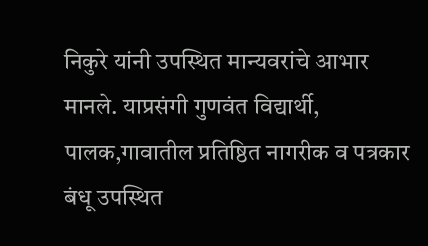निकुरे यांनी उपस्थित मान्यवरांचे आभार मानले. याप्रसंगी गुणवंत विद्यार्थी, पालक,गावातील प्रतिष्ठित नागरीक व पत्रकार बंधू उपस्थित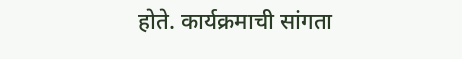होते. कार्यक्रमाची सांगता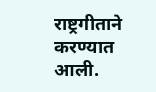राष्ट्रगीताने करण्यात आली.